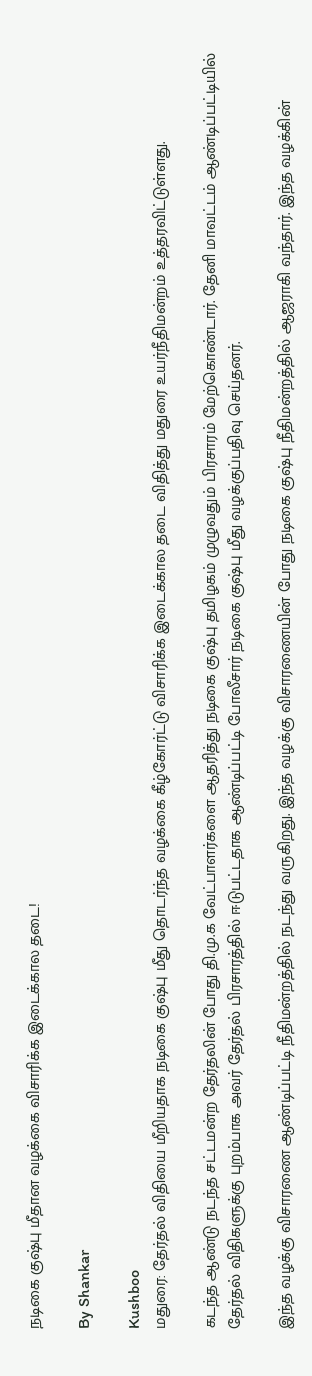நடிகை குஷ்பு மீதான வழக்கை விசாரிக்க இடைக்கால தடை!

By Shankar

Kushboo
மதுரை: தேர்தல் விதியை மீறியதாக நடிகை குஷ்பு மீது தொடர்ந்த வழக்கை கீழ்கோர்ட்டு விசாரிக்க இடைக்கால தடை விதித்து மதுரை உயர்நீதிமன்றம் உத்தரவிட்டுள்ளது.

கடந்த ஆண்டு நடந்த சட்டமன்ற தேர்தலின் போது தி.மு.க வேட்பாளர்களை ஆதரித்து நடிகை குஷ்பு தமிழகம் முழுவதும் பிரசாரம் மேற்கொண்டார். தேனி மாவட்டம் ஆண்டிப்பட்டியில் தேர்தல் விதிகளுக்கு புறம்பாக அவர் தேர்தல் பிரசாரத்தில் ஈடுபட்டதாக ஆண்டிப்பட்டி போலீசார் நடிகை குஷ்பு மீது வழக்குப்பதிவு செய்தனர்.

இந்த வழக்கு விசாரணை ஆண்டிப்பட்டி நீதிமன்றத்தில் நடந்து வருகிறது. இந்த வழக்கு விசாரணையின் போது நடிகை குஷ்பு நீதிமன்றத்தில் ஆஜராகி வந்தார். இந்த வழக்கின்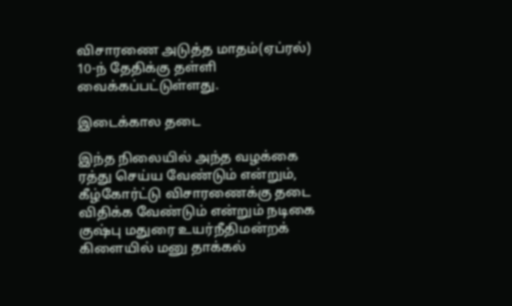விசாரணை அடுத்த மாதம்(ஏப்ரல்) 10-ந் தேதிக்கு தள்ளி வைக்கப்பட்டுள்ளது.

இடைக்கால தடை

இந்த நிலையில் அந்த வழக்கை ரத்து செய்ய வேண்டும் என்றும், கீழ்கோர்ட்டு விசாரணைக்கு தடை விதிக்க வேண்டும் என்றும் நடிகை குஷ்பு மதுரை உயர்நீதிமன்றக் கிளையில் மனு தாக்கல்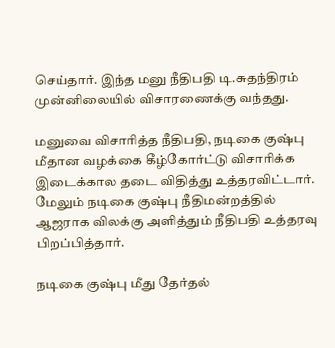செய்தார். இந்த மனு நீதிபதி டி.சுதந்திரம் முன்னிலையில் விசாரணைக்கு வந்தது.

மனுவை விசாரித்த நீதிபதி, நடிகை குஷ்பு மீதான வழக்கை கீழ்கோர்ட்டு விசாரிக்க இடைக்கால தடை விதித்து உத்தரவிட்டார். மேலும் நடிகை குஷ்பு நீதிமன்றத்தில் ஆஜராக விலக்கு அளித்தும் நீதிபதி உத்தரவு பிறப்பித்தார்.

நடிகை குஷ்பு மீது தேர்தல்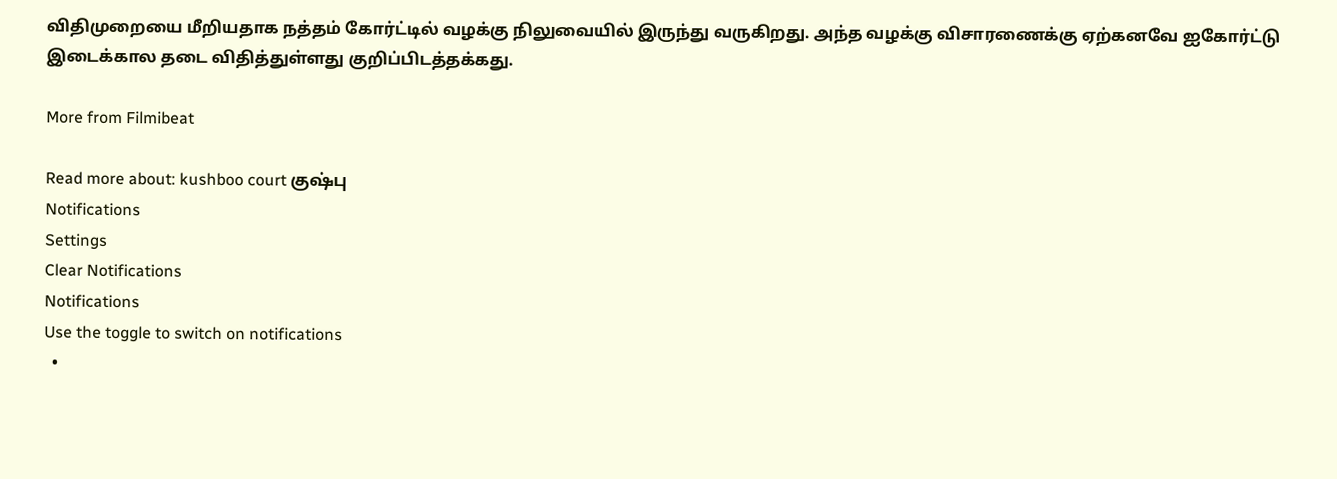விதிமுறையை மீறியதாக நத்தம் கோர்ட்டில் வழக்கு நிலுவையில் இருந்து வருகிறது. அந்த வழக்கு விசாரணைக்கு ஏற்கனவே ஐகோர்ட்டு இடைக்கால தடை விதித்துள்ளது குறிப்பிடத்தக்கது.

More from Filmibeat

Read more about: kushboo court குஷ்பு
Notifications
Settings
Clear Notifications
Notifications
Use the toggle to switch on notifications
  •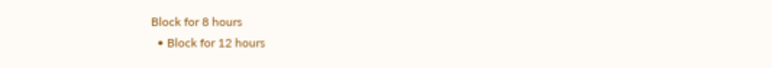Block for 8 hours
  • Block for 12 hours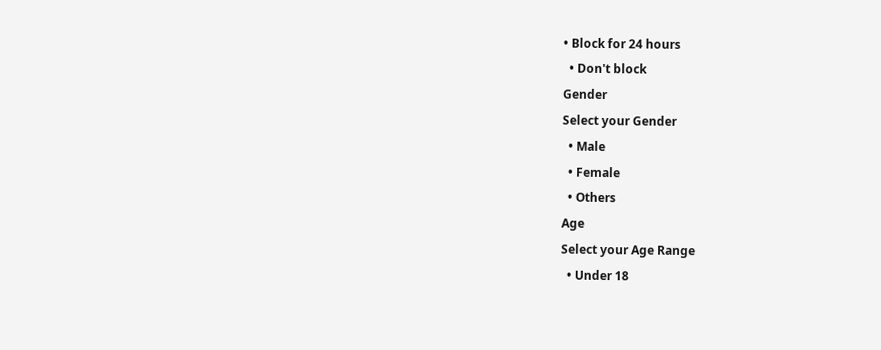• Block for 24 hours
  • Don't block
Gender
Select your Gender
  • Male
  • Female
  • Others
Age
Select your Age Range
  • Under 18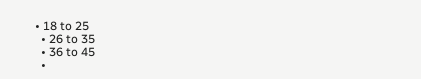• 18 to 25
  • 26 to 35
  • 36 to 45
  •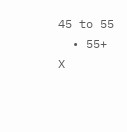45 to 55
  • 55+
X